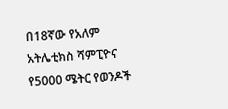በ18ኛው የአለም አትሌቲክስ ሻምፒዮና የ5000 ሜትር የወንዶች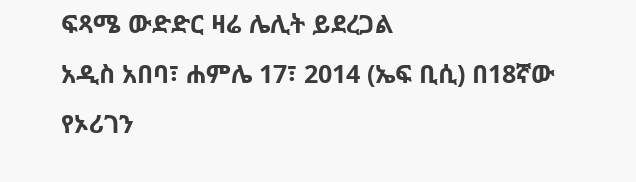ፍጻሜ ውድድር ዛሬ ሌሊት ይደረጋል
አዲስ አበባ፣ ሐምሌ 17፣ 2014 (ኤፍ ቢሲ) በ18ኛው የኦሪገን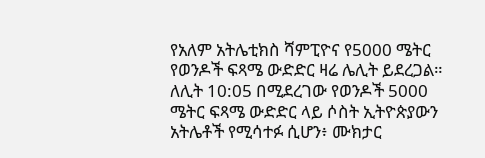የአለም አትሌቲክስ ሻምፒዮና የ5000 ሜትር የወንዶች ፍጻሜ ውድድር ዛሬ ሌሊት ይደረጋል።
ለሊት 10:05 በሚደረገው የወንዶች 5000 ሜትር ፍጻሜ ውድድር ላይ ሶስት ኢትዮጵያውን አትሌቶች የሚሳተፉ ሲሆን፥ ሙክታር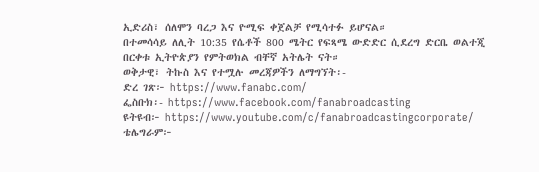ኢድሪስ፣ ሰለሞን ባረጋ እና ዮሚፍ ቀጀልቻ የሚሳተፉ ይሆናል።
በተመሳሳይ ለሊት 10:35 የሴቶች 800 ሜትር የፍጻሜ ውድድር ሲደረግ ድርቤ ወልተጂ በርቀቱ ኢትዮጵያን የምትወክል ብቸኛ አትሌት ናት።
ወቅታዊ፣ ትኩስ እና የተሟሉ መረጃዎችን ለማግኘት፡-
ድረ ገጽ፦ https://www.fanabc.com/
ፌስቡክ፡- https://www.facebook.com/fanabroadcasting
ዩትዩብ፦ https://www.youtube.com/c/fanabroadcastingcorporate/
ቴሌግራም፦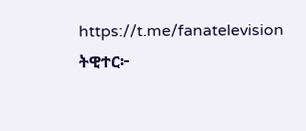https://t.me/fanatelevision
ትዊተር፦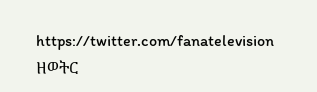https://twitter.com/fanatelevision
ዘወትር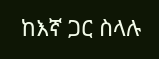ከእኛ ጋር ስላሉ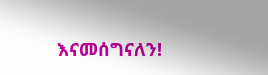እናመሰግናለን!